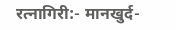रत्नागिरी:- मानखुर्द-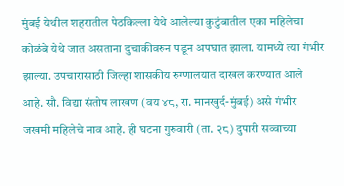मुंबई येथील शहरातील पेठकिल्ला येथे आलेल्या कुटुंबातील एका महिलेचा कोळंबे येथे जात असताना दुचाकीवरुन पडून अपघात झाला. यामध्ये त्या गंभीर झाल्या. उपचारासाठी जिल्हा शासकीय रुग्णालयात दाखल करण्यात आले आहे. सौ. विद्या संतोष लाखण (वय ४८, रा. मानखुर्द-मुंबई) असे गंभीर जखमी महिलेचे नाव आहे. ही घटना गुरुवारी (ता. २८) दुपारी सव्वाच्या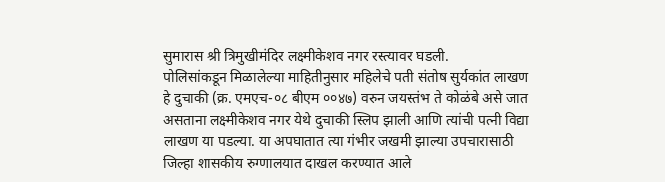सुमारास श्री त्रिमुखीमंदिर लक्ष्मीकेशव नगर रस्त्यावर घडली.
पोलिसांकडून मिळालेल्या माहितीनुसार महिलेचे पती संतोष सुर्यकांत लाखण हे दुचाकी (क्र. एमएच-०८ बीएम ००४७) वरुन जयस्तंभ ते कोळंबे असे जात असताना लक्ष्मीकेशव नगर येथे दुचाकी स्लिप झाली आणि त्यांची पत्नी विद्या लाखण या पडल्या. या अपघातात त्या गंभीर जखमी झाल्या उपचारासाठी जिल्हा शासकीय रुग्णालयात दाखल करण्यात आले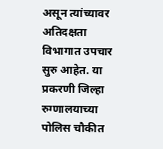असून त्यांच्यावर अतिदक्षता विभागात उपचार सुरु आहेत. या प्रकरणी जिल्हा रुग्णालयाच्या पोलिस चौकीत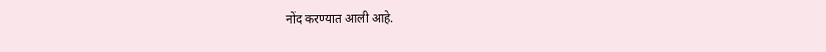नोंद करण्यात आली आहे.